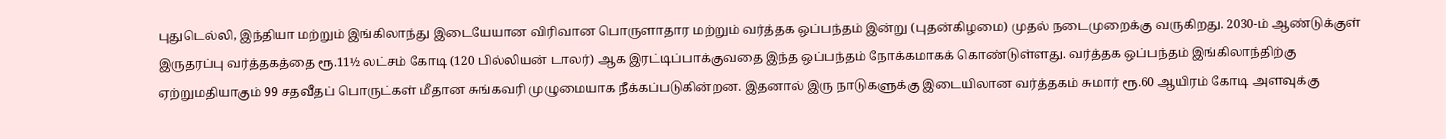புதுடெல்லி, இந்தியா மற்றும் இங்கிலாந்து இடையேயான விரிவான பொருளாதார மற்றும் வர்த்தக ஒப்பந்தம் இன்று (புதன்கிழமை) முதல் நடைமுறைக்கு வருகிறது. 2030-ம் ஆண்டுக்குள் இருதரப்பு வர்த்தகத்தை ரூ.11½ லட்சம் கோடி (120 பில்லியன் டாலர்) ஆக இரட்டிப்பாக்குவதை இந்த ஒப்பந்தம் நோக்கமாகக் கொண்டுள்ளது. வர்த்தக ஒப்பந்தம் இங்கிலாந்திற்கு ஏற்றுமதியாகும் 99 சதவீதப் பொருட்கள் மீதான சுங்கவரி முழுமையாக நீக்கப்படுகின்றன. இதனால் இரு நாடுகளுக்கு இடையிலான வர்த்தகம் சுமார் ரூ.60 ஆயிரம் கோடி அளவுக்கு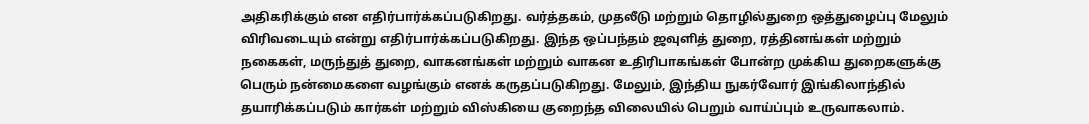அதிகரிக்கும் என எதிர்பார்க்கப்படுகிறது. வர்த்தகம், முதலீடு மற்றும் தொழில்துறை ஒத்துழைப்பு மேலும் விரிவடையும் என்று எதிர்பார்க்கப்படுகிறது. இந்த ஒப்பந்தம் ஜவுளித் துறை, ரத்தினங்கள் மற்றும் நகைகள், மருந்துத் துறை, வாகனங்கள் மற்றும் வாகன உதிரிபாகங்கள் போன்ற முக்கிய துறைகளுக்கு பெரும் நன்மைகளை வழங்கும் எனக் கருதப்படுகிறது. மேலும், இந்திய நுகர்வோர் இங்கிலாந்தில் தயாரிக்கப்படும் கார்கள் மற்றும் விஸ்கியை குறைந்த விலையில் பெறும் வாய்ப்பும் உருவாகலாம்.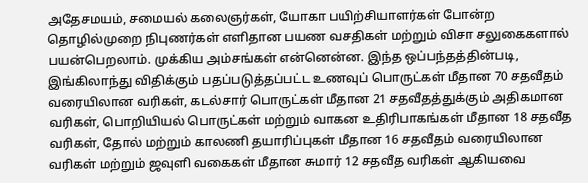அதேசமயம், சமையல் கலைஞர்கள், யோகா பயிற்சியாளர்கள் போன்ற தொழில்முறை நிபுணர்கள் எளிதான பயண வசதிகள் மற்றும் விசா சலுகைகளால் பயன்பெறலாம். முக்கிய அம்சங்கள் என்னென்ன. இந்த ஒப்பந்தத்தின்படி, இங்கிலாந்து விதிக்கும் பதப்படுத்தப்பட்ட உணவுப் பொருட்கள் மீதான 70 சதவீதம் வரையிலான வரிகள், கடல்சார் பொருட்கள் மீதான 21 சதவீதத்துக்கும் அதிகமான வரிகள், பொறியியல் பொருட்கள் மற்றும் வாகன உதிரிபாகங்கள் மீதான 18 சதவீத வரிகள், தோல் மற்றும் காலணி தயாரிப்புகள் மீதான 16 சதவீதம் வரையிலான வரிகள் மற்றும் ஜவுளி வகைகள் மீதான சுமார் 12 சதவீத வரிகள் ஆகியவை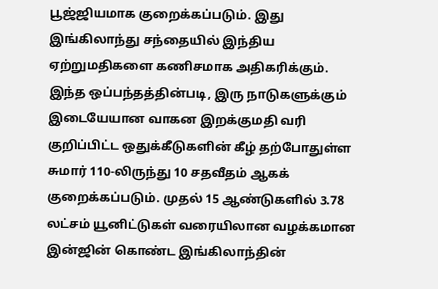பூஜ்ஜியமாக குறைக்கப்படும். இது இங்கிலாந்து சந்தையில் இந்திய ஏற்றுமதிகளை கணிசமாக அதிகரிக்கும். இந்த ஒப்பந்தத்தின்படி, இரு நாடுகளுக்கும் இடையேயான வாகன இறக்குமதி வரி குறிப்பிட்ட ஒதுக்கீடுகளின் கீழ் தற்போதுள்ள சுமார் 110-லிருந்து 10 சதவீதம் ஆகக் குறைக்கப்படும். முதல் 15 ஆண்டுகளில் 3.78 லட்சம் யூனிட்டுகள் வரையிலான வழக்கமான இன்ஜின் கொண்ட இங்கிலாந்தின்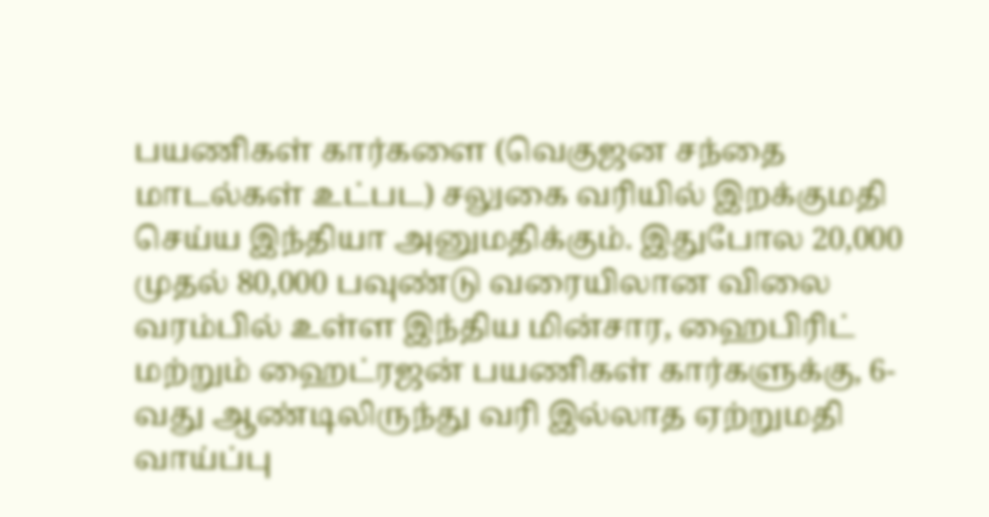பயணிகள் கார்களை (வெகுஜன சந்தை மாடல்கள் உட்பட) சலுகை வரியில் இறக்குமதி செய்ய இந்தியா அனுமதிக்கும். இதுபோல 20,000 முதல் 80,000 பவுண்டு வரையிலான விலை வரம்பில் உள்ள இந்திய மின்சார, ஹைபிரிட் மற்றும் ஹைட்ரஜன் பயணிகள் கார்களுக்கு, 6-வது ஆண்டிலிருந்து வரி இல்லாத ஏற்றுமதி வாய்ப்பு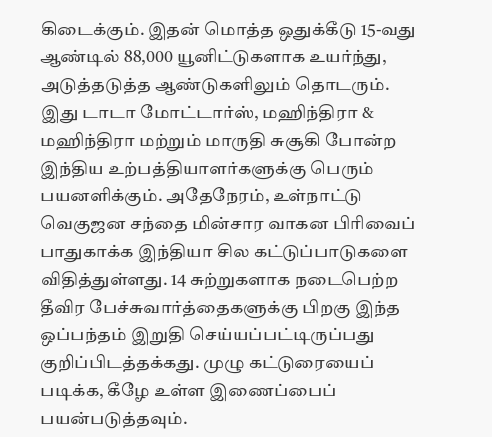கிடைக்கும். இதன் மொத்த ஒதுக்கீடு 15-வது ஆண்டில் 88,000 யூனிட்டுகளாக உயர்ந்து, அடுத்தடுத்த ஆண்டுகளிலும் தொடரும். இது டாடா மோட்டார்ஸ், மஹிந்திரா & மஹிந்திரா மற்றும் மாருதி சுசூகி போன்ற இந்திய உற்பத்தியாளர்களுக்கு பெரும் பயனளிக்கும். அதேநேரம், உள்நாட்டு வெகுஜன சந்தை மின்சார வாகன பிரிவைப் பாதுகாக்க இந்தியா சில கட்டுப்பாடுகளை விதித்துள்ளது. 14 சுற்றுகளாக நடைபெற்ற தீவிர பேச்சுவார்த்தைகளுக்கு பிறகு இந்த ஒப்பந்தம் இறுதி செய்யப்பட்டிருப்பது குறிப்பிடத்தக்கது. முழு கட்டுரையைப் படிக்க, கீழே உள்ள இணைப்பைப் பயன்படுத்தவும்.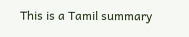This is a Tamil summary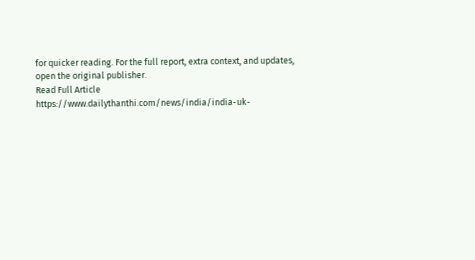for quicker reading. For the full report, extra context, and updates, open the original publisher.
Read Full Article
https://www.dailythanthi.com/news/india/india-uk-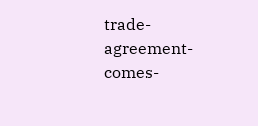trade-agreement-comes-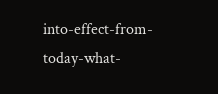into-effect-from-today-what-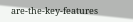are-the-key-features